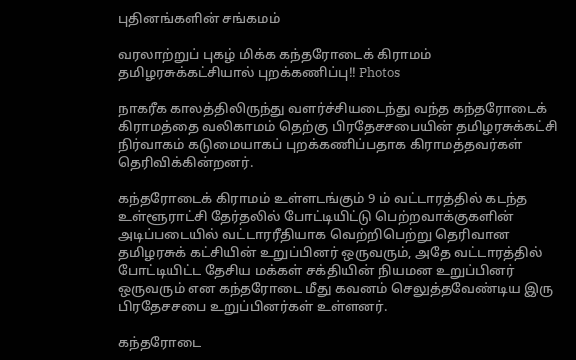புதினங்களின் சங்கமம்

வரலாற்றுப் புகழ் மிக்க கந்தரோடைக் கிராமம் தமிழரசுக்கட்சியால் புறக்கணிப்பு!! Photos

நாகரீக காலத்திலிருந்து வளர்ச்சியடைந்து வந்த கந்தரோடைக் கிராமத்தை வலிகாமம் தெற்கு பிரதேசசபையின் தமிழரசுக்கட்சி நிர்வாகம் கடுமையாகப் புறக்கணிப்பதாக கிராமத்தவர்கள் தெரிவிக்கின்றனர்.

கந்தரோடைக் கிராமம் உள்ளடங்கும் 9 ம் வட்டாரத்தில் கடந்த உள்ளூராட்சி தேர்தலில் போட்டியிட்டு பெற்றவாக்குகளின் அடிப்படையில் வட்டாரரீதியாக வெற்றிபெற்று தெரிவான தமிழரசுக் கட்சியின் உறுப்பினர் ஒருவரும், அதே வட்டாரத்தில் போட்டியிட்ட தேசிய மக்கள் சக்தியின் நியமன உறுப்பினர் ஒருவரும் என கந்தரோடை மீது கவனம் செலுத்தவேண்டிய இரு பிரதேசசபை உறுப்பினர்கள் உள்ளனர்.

கந்தரோடை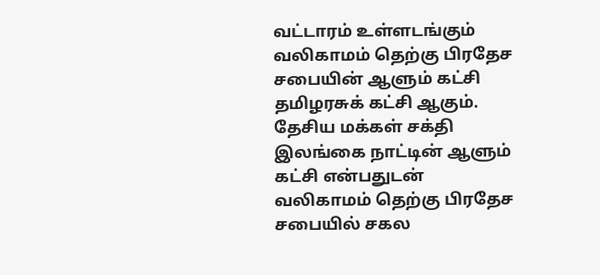வட்டாரம் உள்ளடங்கும் வலிகாமம் தெற்கு பிரதேச சபையின் ஆளும் கட்சி தமிழரசுக் கட்சி ஆகும். தேசிய மக்கள் சக்தி இலங்கை நாட்டின் ஆளும் கட்சி என்பதுடன் வலிகாமம் தெற்கு பிரதேச சபையில் சகல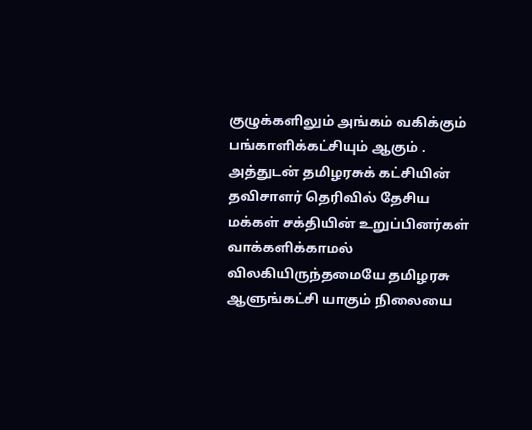குழுக்களிலும் அங்கம் வகிக்கும் பங்காளிக்கட்சியும் ஆகும் . அத்துடன் தமிழரசுக் கட்சியின் தவிசாளர் தெரிவில் தேசிய மக்கள் சக்தியின் உறுப்பினர்கள் வாக்களிக்காமல் விலகியிருந்தமையே தமிழரசு ஆளுங்கட்சி யாகும் நிலையை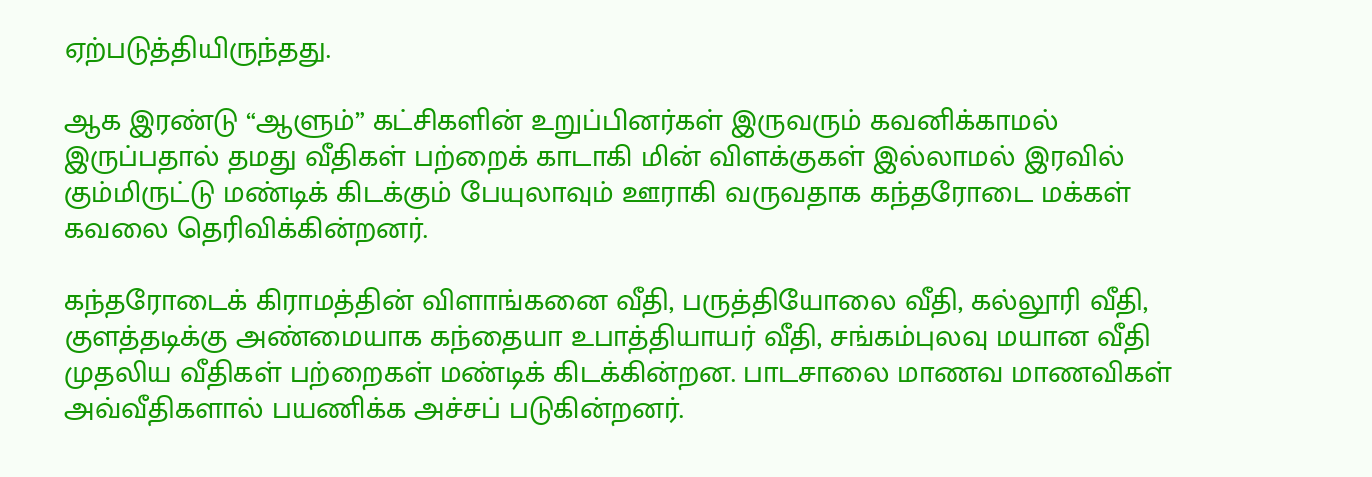ஏற்படுத்தியிருந்தது.

ஆக இரண்டு “ஆளும்” கட்சிகளின் உறுப்பினர்கள் இருவரும் கவனிக்காமல் இருப்பதால் தமது வீதிகள் பற்றைக் காடாகி மின் விளக்குகள் இல்லாமல் இரவில் கும்மிருட்டு மண்டிக் கிடக்கும் பேயுலாவும் ஊராகி வருவதாக கந்தரோடை மக்கள் கவலை தெரிவிக்கின்றனர்.

கந்தரோடைக் கிராமத்தின் விளாங்கனை வீதி, பருத்தியோலை வீதி, கல்லூரி வீதி, குளத்தடிக்கு அண்மையாக கந்தையா உபாத்தியாயர் வீதி, சங்கம்புலவு மயான வீதி முதலிய வீதிகள் பற்றைகள் மண்டிக் கிடக்கின்றன. பாடசாலை மாணவ மாணவிகள் அவ்வீதிகளால் பயணிக்க அச்சப் படுகின்றனர்.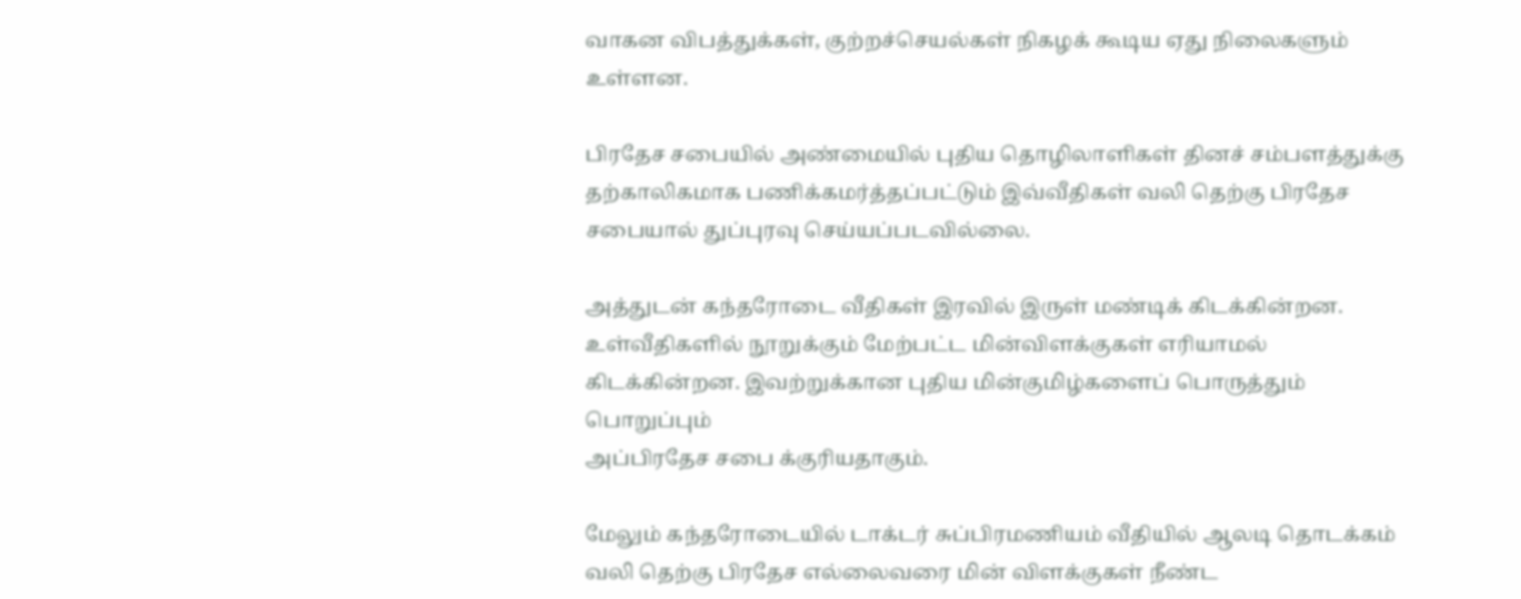வாகன விபத்துக்கள், குற்றச்செயல்கள் நிகழக் கூடிய ஏது நிலைகளும் உள்ளன.

பிரதேச சபையில் அண்மையில் புதிய தொழிலாளிகள் தினச் சம்பளத்துக்கு தற்காலிகமாக பணிக்கமர்த்தப்பட்டும் இவ்வீதிகள் வலி தெற்கு பிரதேச சபையால் துப்புரவு செய்யப்படவில்லை.

அத்துடன் கந்தரோடை வீதிகள் இரவில் இருள் மண்டிக் கிடக்கின்றன. உள்வீதிகளில் நூறுக்கும் மேற்பட்ட மின்விளக்குகள் எரியாமல் கிடக்கின்றன. இவற்றுக்கான புதிய மின்குமிழ்களைப் பொருத்தும் பொறுப்பும்
அப்பிரதேச சபை க்குரியதாகும்.

மேலும் கந்தரோடையில் டாக்டர் சுப்பிரமணியம் வீதியில் ஆலடி தொடக்கம் வலி தெற்கு பிரதேச எல்லைவரை மின் விளக்குகள் நீண்ட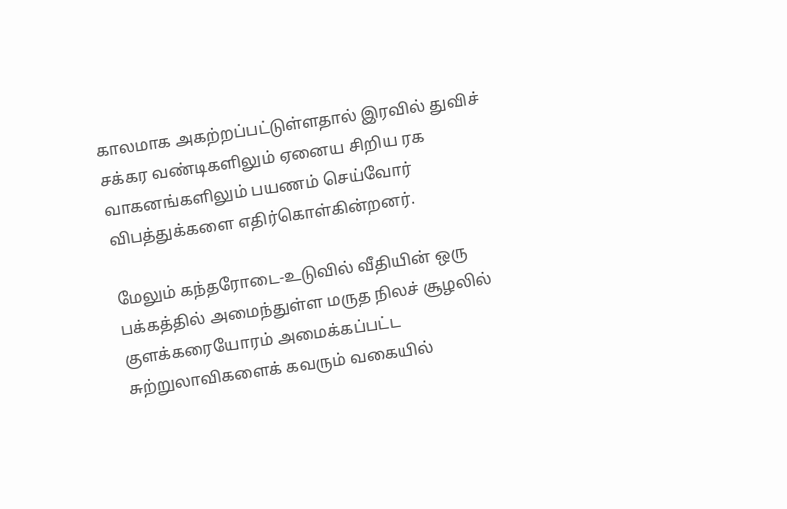காலமாக அகற்றப்பட்டுள்ளதால் இரவில் துவிச் சக்கர வண்டிகளிலும் ஏனைய சிறிய ரக வாகனங்களிலும் பயணம் செய்வோர் விபத்துக்களை எதிர்கொள்கின்றனர்.

மேலும் கந்தரோடை-உடுவில் வீதியின் ஒரு பக்கத்தில் அமைந்துள்ள மருத நிலச் சூழலில் குளக்கரையோரம் அமைக்கப்பட்ட சுற்றுலாவிகளைக் கவரும் வகையில்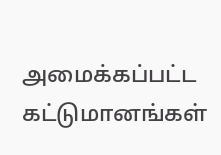அமைக்கப்பட்ட கட்டுமானங்கள்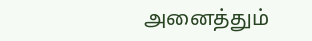அனைத்தும்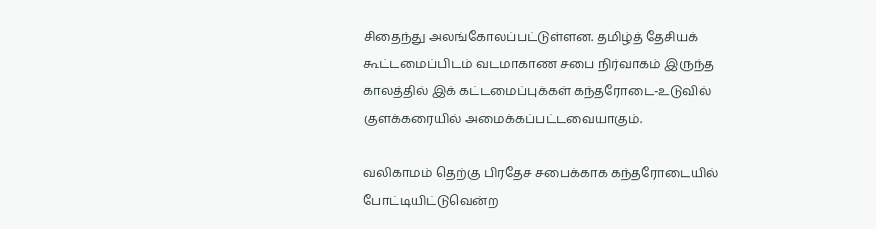சிதைந்து அலங்கோலப்பட்டுள்ளன. தமிழ்த் தேசியக் கூட்டமைப்பிடம் வடமாகாண சபை நிர்வாகம் இருந்த காலத்தில் இக் கட்டமைப்புக்கள் கந்தரோடை-உடுவில் குளக்கரையில் அமைக்கப்பட்டவையாகும்.

வலிகாமம் தெற்கு பிரதேச சபைக்காக கந்தரோடையில் போட்டியிட்டுவென்ற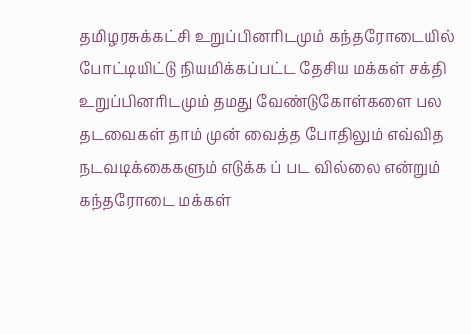தமிழரசுக்கட்சி உறுப்பினரிடமும் கந்தரோடையில் போட்டியிட்டு நியமிக்கப்பட்ட தேசிய மக்கள் சக்தி உறுப்பினரிடமும் தமது வேண்டுகோள்களை பல தடவைகள் தாம் முன் வைத்த போதிலும் எவ்வித நடவடிக்கைகளும் எடுக்க ப் பட வில்லை என்றும் கந்தரோடை மக்கள்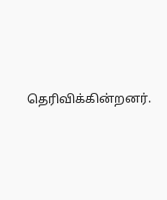தெரிவிக்கின்றனர்.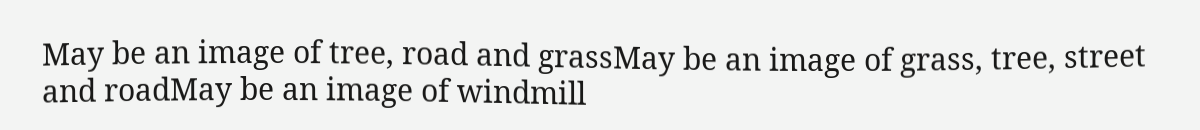May be an image of tree, road and grassMay be an image of grass, tree, street and roadMay be an image of windmill